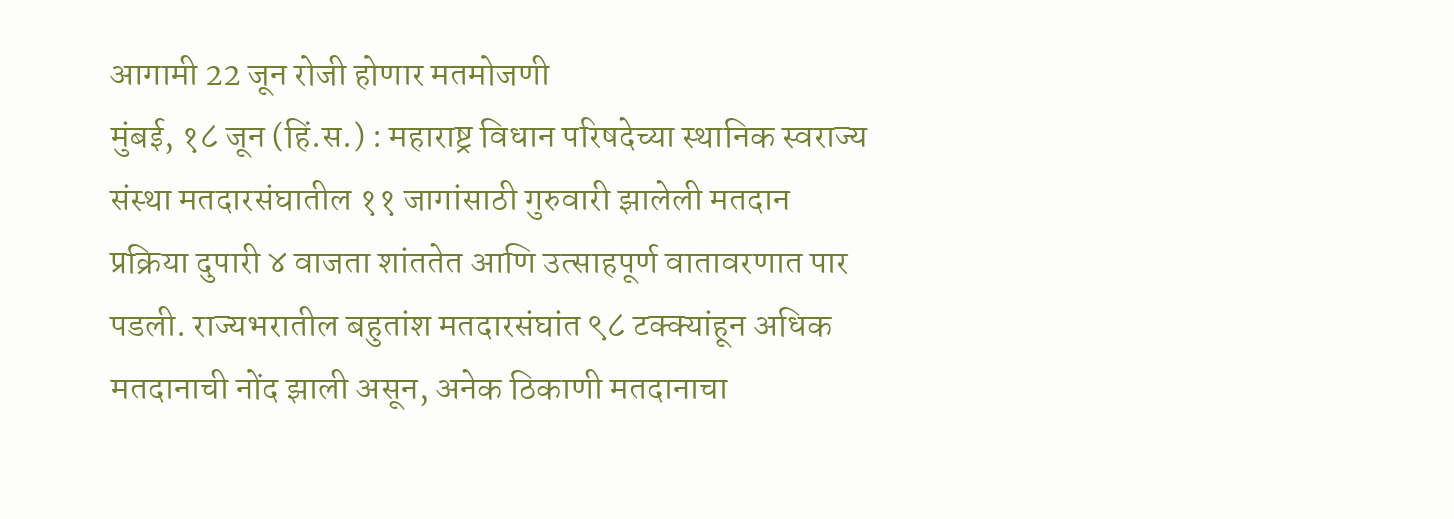आगामी 22 जून रोजी होणार मतमोजणी
मुंबई, १८ जून (हिं.स.) : महाराष्ट्र विधान परिषदेच्या स्थानिक स्वराज्य संस्था मतदारसंघातील ११ जागांसाठी गुरुवारी झालेली मतदान प्रक्रिया दुपारी ४ वाजता शांततेत आणि उत्साहपूर्ण वातावरणात पार पडली. राज्यभरातील बहुतांश मतदारसंघांत ९८ टक्क्यांहून अधिक मतदानाची नोंद झाली असून, अनेक ठिकाणी मतदानाचा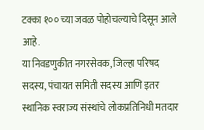टक्का १०० च्या जवळ पोहोचल्याचे दिसून आले आहे.
या निवडणुकीत नगरसेवक, जिल्हा परिषद सदस्य, पंचायत समिती सदस्य आणि इतर स्थानिक स्वराज्य संस्थांचे लोकप्रतिनिधी मतदार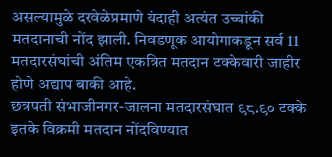असल्यामुळे दरवेळेप्रमाणे यंदाही अत्यंत उच्चांकी मतदानाची नोंद झाली. निवडणूक आयोगाकडून सर्व 11 मतदारसंघांची अंतिम एकत्रित मतदान टक्केवारी जाहीर होणे अद्याप बाकी आहे.
छत्रपती संभाजीनगर-जालना मतदारसंघात ९८.९० टक्के इतके विक्रमी मतदान नोंदविण्यात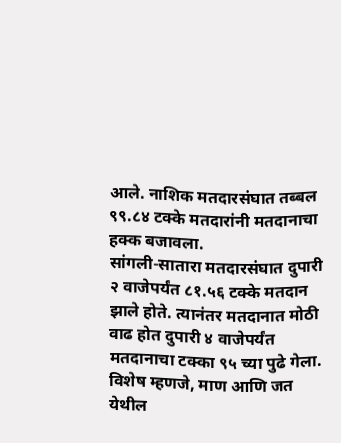आले. नाशिक मतदारसंघात तब्बल ९९.८४ टक्के मतदारांनी मतदानाचा हक्क बजावला.
सांगली-सातारा मतदारसंघात दुपारी २ वाजेपर्यंत ८१.५६ टक्के मतदान झाले होते. त्यानंतर मतदानात मोठी वाढ होत दुपारी ४ वाजेपर्यंत मतदानाचा टक्का ९५ च्या पुढे गेला. विशेष म्हणजे, माण आणि जत येथील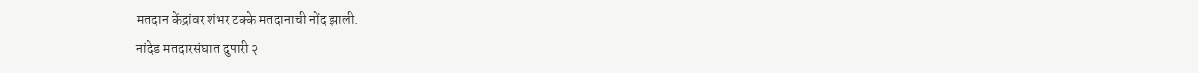मतदान केंद्रांवर शंभर टक्के मतदानाची नोंद झाली.
नांदेड मतदारसंघात दुपारी २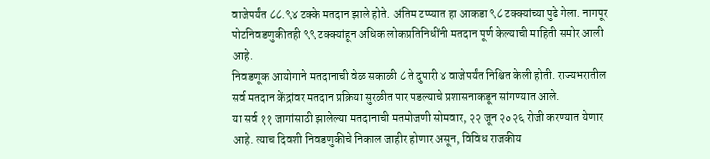वाजेपर्यंत ८८.९४ टक्के मतदान झाले होते. अंतिम टप्प्यात हा आकडा ९८ टक्क्यांच्या पुढे गेला. नागपूर पोटनिवडणुकीतही ९९ टक्क्यांहून अधिक लोकप्रतिनिधींनी मतदान पूर्ण केल्याची माहिती समोर आली आहे.
निवडणूक आयोगाने मतदानाची वेळ सकाळी ८ ते दुपारी ४ वाजेपर्यंत निश्चित केली होती. राज्यभरातील सर्व मतदान केंद्रांवर मतदान प्रक्रिया सुरळीत पार पडल्याचे प्रशासनाकडून सांगण्यात आले.
या सर्व ११ जागांसाठी झालेल्या मतदानाची मतमोजणी सोमवार, २२ जून २०२६ रोजी करण्यात येणार आहे. त्याच दिवशी निवडणुकीचे निकाल जाहीर होणार असून, विविध राजकीय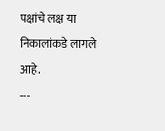पक्षांचे लक्ष या निकालांकडे लागले आहे.
---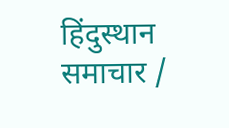हिंदुस्थान समाचार /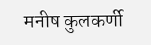मनीष कुलकर्णी